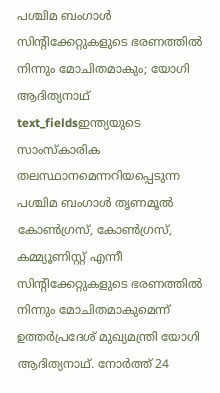പശ്ചിമ ബംഗാൾ സിന്റിക്കേറ്റുകളുടെ ഭരണത്തിൽ നിന്നും മോചിതമാകും; യോഗി ആദിത്യനാഥ്
text_fieldsഇന്ത്യയുടെ സാംസ്കാരിക തലസ്ഥാനമെന്നറിയപ്പെടുന്ന പശ്ചിമ ബംഗാൾ തൃണമൂൽ കോൺഗ്രസ്, കോൺഗ്രസ്, കമ്മ്യൂണിസ്റ്റ് എന്നീ സിന്റിക്കേറ്റുകളുടെ ഭരണത്തിൽ നിന്നും മോചിതമാകുമെന്ന് ഉത്തർപ്രദേശ് മുഖ്യമന്ത്രി യോഗി ആദിത്യനാഥ്. നോർത്ത് 24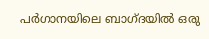പർഗാനയിലെ ബാഗ്ദയിൽ ഒരു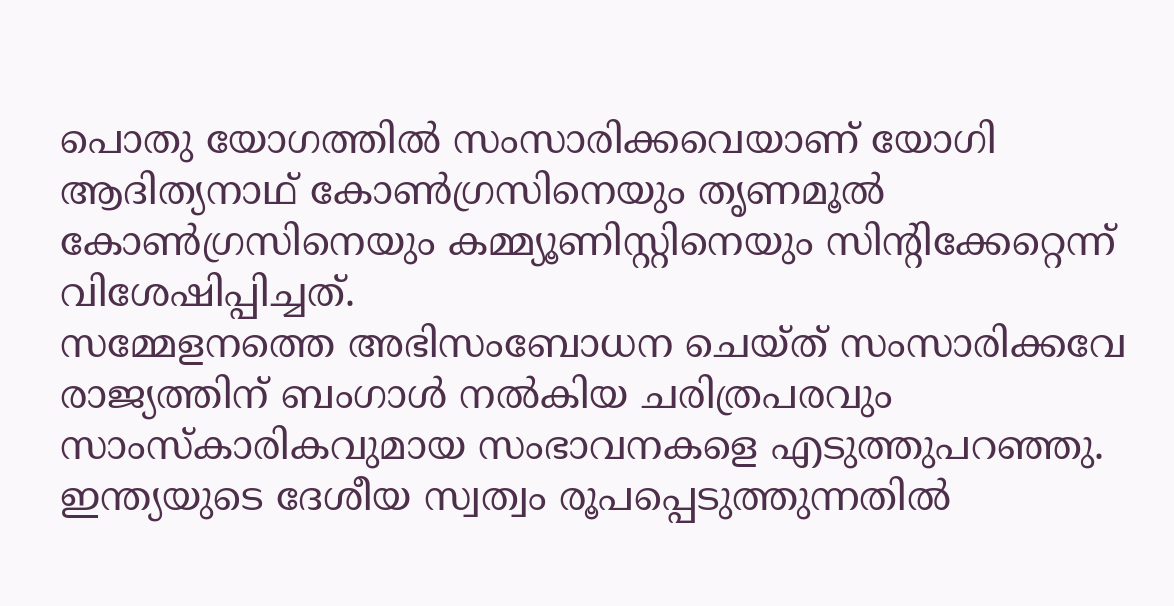പൊതു യോഗത്തിൽ സംസാരിക്കവെയാണ് യോഗി ആദിത്യനാഥ് കോൺഗ്രസിനെയും തൃണമൂൽ കോൺഗ്രസിനെയും കമ്മ്യൂണിസ്റ്റിനെയും സിന്റിക്കേറ്റെന്ന് വിശേഷിപ്പിച്ചത്.
സമ്മേളനത്തെ അഭിസംബോധന ചെയ്ത് സംസാരിക്കവേ രാജ്യത്തിന് ബംഗാൾ നൽകിയ ചരിത്രപരവും സാംസ്കാരികവുമായ സംഭാവനകളെ എടുത്തുപറഞ്ഞു. ഇന്ത്യയുടെ ദേശീയ സ്വത്വം രൂപപ്പെടുത്തുന്നതിൽ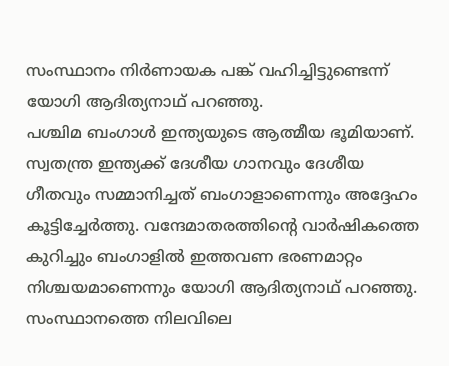സംസ്ഥാനം നിർണായക പങ്ക് വഹിച്ചിട്ടുണ്ടെന്ന് യോഗി ആദിത്യനാഥ് പറഞ്ഞു.
പശ്ചിമ ബംഗാൾ ഇന്ത്യയുടെ ആത്മീയ ഭൂമിയാണ്. സ്വതന്ത്ര ഇന്ത്യക്ക് ദേശീയ ഗാനവും ദേശീയ ഗീതവും സമ്മാനിച്ചത് ബംഗാളാണെന്നും അദ്ദേഹം കൂട്ടിച്ചേർത്തു. വന്ദേമാതരത്തിന്റെ വാർഷികത്തെ കുറിച്ചും ബംഗാളിൽ ഇത്തവണ ഭരണമാറ്റം നിശ്ചയമാണെന്നും യോഗി ആദിത്യനാഥ് പറഞ്ഞു.
സംസ്ഥാനത്തെ നിലവിലെ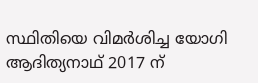സ്ഥിതിയെ വിമർശിച്ച യോഗി ആദിത്യനാഥ് 2017 ന്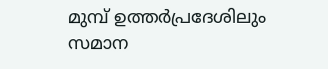മുമ്പ് ഉത്തർപ്രദേശിലും സമാന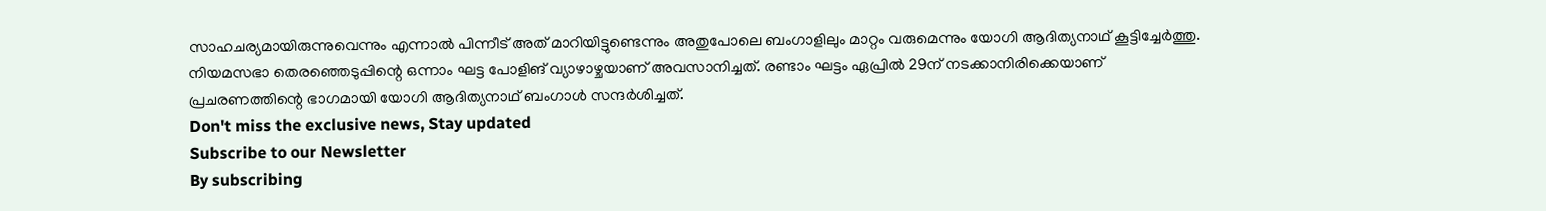സാഹചര്യമായിരുന്നുവെന്നും എന്നാൽ പിന്നീട് അത് മാറിയിട്ടുണ്ടെന്നും അതുപോലെ ബംഗാളിലും മാറ്റം വരുമെന്നും യോഗി ആദിത്യനാഥ് കൂട്ടിച്ചേർത്തു. നിയമസഭാ തെരഞ്ഞെടുപ്പിന്റെ ഒന്നാം ഘട്ട പോളിങ് വ്യാഴാഴ്ചയാണ് അവസാനിച്ചത്. രണ്ടാം ഘട്ടം ഏപ്രിൽ 29ന് നടക്കാനിരിക്കെയാണ് പ്രചരണത്തിന്റെ ഭാഗമായി യോഗി ആദിത്യനാഥ് ബംഗാൾ സന്ദർശിച്ചത്.
Don't miss the exclusive news, Stay updated
Subscribe to our Newsletter
By subscribing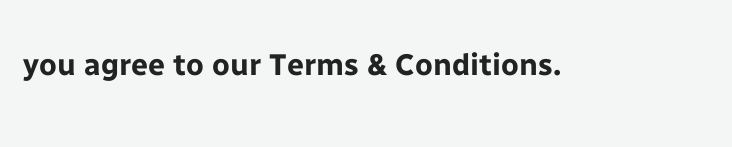you agree to our Terms & Conditions.